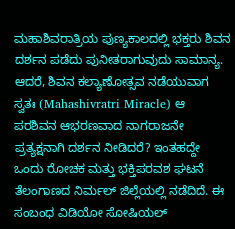ಮಹಾಶಿವರಾತ್ರಿಯ ಪುಣ್ಯಕಾಲದಲ್ಲಿ ಭಕ್ತರು ಶಿವನ ದರ್ಶನ ಪಡೆದು ಪುನೀತರಾಗುವುದು ಸಾಮಾನ್ಯ. ಆದರೆ, ಶಿವನ ಕಲ್ಯಾಣೋತ್ಸವ ನಡೆಯುವಾಗ ಸ್ವತಃ (Mahashivratri Miracle) ಆ ಪರಶಿವನ ಆಭರಣವಾದ ನಾಗರಾಜನೇ ಪ್ರತ್ಯಕ್ಷನಾಗಿ ದರ್ಶನ ನೀಡಿದರೆ? ಇಂತಹದ್ದೇ ಒಂದು ರೋಚಕ ಮತ್ತು ಭಕ್ತಿಪರವಶ ಘಟನೆ ತೆಲಂಗಾಣದ ನಿರ್ಮಲ್ ಜಿಲ್ಲೆಯಲ್ಲಿ ನಡೆದಿದೆ. ಈ ಸಂಬಂಧ ವಿಡಿಯೋ ಸೋಷಿಯಲ್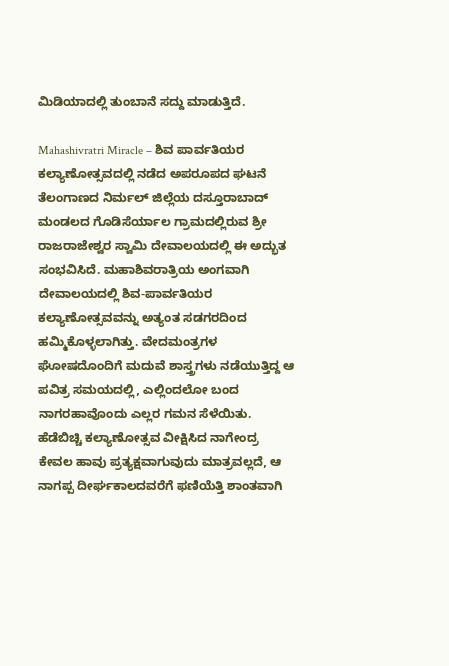ಮಿಡಿಯಾದಲ್ಲಿ ತುಂಬಾನೆ ಸದ್ದು ಮಾಡುತ್ತಿದೆ.

Mahashivratri Miracle – ಶಿವ ಪಾರ್ವತಿಯರ ಕಲ್ಯಾಣೋತ್ಸವದಲ್ಲಿ ನಡೆದ ಅಪರೂಪದ ಘಟನೆ
ತೆಲಂಗಾಣದ ನಿರ್ಮಲ್ ಜಿಲ್ಲೆಯ ದಸ್ತೂರಾಬಾದ್ ಮಂಡಲದ ಗೊಡಿಸೆರ್ಯಾಲ ಗ್ರಾಮದಲ್ಲಿರುವ ಶ್ರೀ ರಾಜರಾಜೇಶ್ವರ ಸ್ವಾಮಿ ದೇವಾಲಯದಲ್ಲಿ ಈ ಅದ್ಭುತ ಸಂಭವಿಸಿದೆ. ಮಹಾಶಿವರಾತ್ರಿಯ ಅಂಗವಾಗಿ ದೇವಾಲಯದಲ್ಲಿ ಶಿವ-ಪಾರ್ವತಿಯರ ಕಲ್ಯಾಣೋತ್ಸವವನ್ನು ಅತ್ಯಂತ ಸಡಗರದಿಂದ ಹಮ್ಮಿಕೊಳ್ಳಲಾಗಿತ್ತು. ವೇದಮಂತ್ರಗಳ ಘೋಷದೊಂದಿಗೆ ಮದುವೆ ಶಾಸ್ತ್ರಗಳು ನಡೆಯುತ್ತಿದ್ದ ಆ ಪವಿತ್ರ ಸಮಯದಲ್ಲಿ, ಎಲ್ಲಿಂದಲೋ ಬಂದ ನಾಗರಹಾವೊಂದು ಎಲ್ಲರ ಗಮನ ಸೆಳೆಯಿತು.
ಹೆಡೆಬಿಚ್ಚಿ ಕಲ್ಯಾಣೋತ್ಸವ ವೀಕ್ಷಿಸಿದ ನಾಗೇಂದ್ರ
ಕೇವಲ ಹಾವು ಪ್ರತ್ಯಕ್ಷವಾಗುವುದು ಮಾತ್ರವಲ್ಲದೆ, ಆ ನಾಗಪ್ಪ ದೀರ್ಘಕಾಲದವರೆಗೆ ಫಣಿಯೆತ್ತಿ ಶಾಂತವಾಗಿ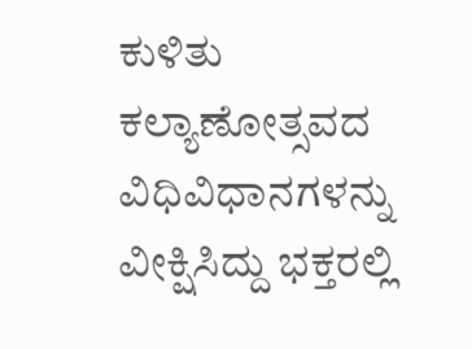ಕುಳಿತು ಕಲ್ಯಾಣೋತ್ಸವದ ವಿಧಿವಿಧಾನಗಳನ್ನು ವೀಕ್ಷಿಸಿದ್ದು ಭಕ್ತರಲ್ಲಿ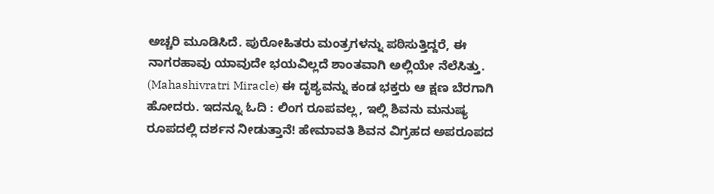ಅಚ್ಚರಿ ಮೂಡಿಸಿದೆ. ಪುರೋಹಿತರು ಮಂತ್ರಗಳನ್ನು ಪಠಿಸುತ್ತಿದ್ದರೆ, ಈ ನಾಗರಹಾವು ಯಾವುದೇ ಭಯವಿಲ್ಲದೆ ಶಾಂತವಾಗಿ ಅಲ್ಲಿಯೇ ನೆಲೆಸಿತ್ತು. (Mahashivratri Miracle) ಈ ದೃಶ್ಯವನ್ನು ಕಂಡ ಭಕ್ತರು ಆ ಕ್ಷಣ ಬೆರಗಾಗಿ ಹೋದರು. ಇದನ್ನೂ ಓದಿ : ಲಿಂಗ ರೂಪವಲ್ಲ, ಇಲ್ಲಿ ಶಿವನು ಮನುಷ್ಯ ರೂಪದಲ್ಲಿ ದರ್ಶನ ನೀಡುತ್ತಾನೆ! ಹೇಮಾವತಿ ಶಿವನ ವಿಗ್ರಹದ ಅಪರೂಪದ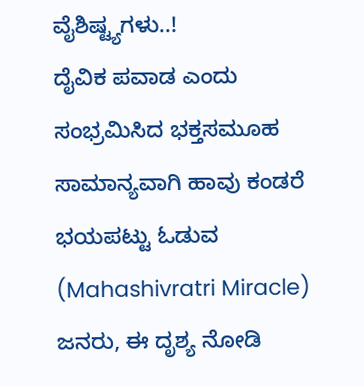ವೈಶಿಷ್ಟ್ಯಗಳು..!
ದೈವಿಕ ಪವಾಡ ಎಂದು ಸಂಭ್ರಮಿಸಿದ ಭಕ್ತಸಮೂಹ
ಸಾಮಾನ್ಯವಾಗಿ ಹಾವು ಕಂಡರೆ ಭಯಪಟ್ಟು ಓಡುವ (Mahashivratri Miracle) ಜನರು, ಈ ದೃಶ್ಯ ನೋಡಿ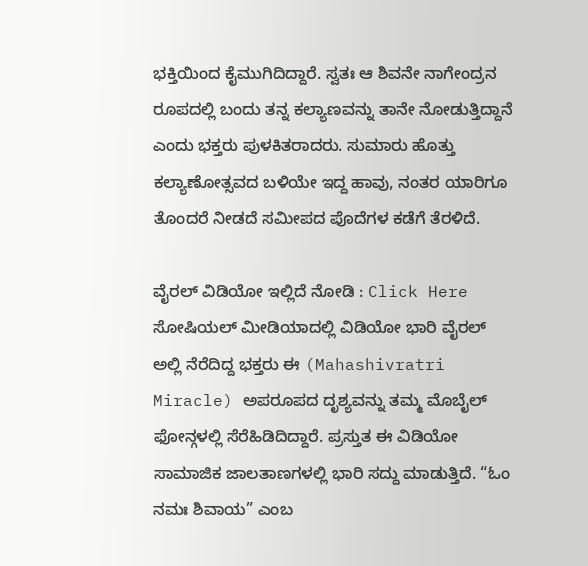ಭಕ್ತಿಯಿಂದ ಕೈಮುಗಿದಿದ್ದಾರೆ. ಸ್ವತಃ ಆ ಶಿವನೇ ನಾಗೇಂದ್ರನ ರೂಪದಲ್ಲಿ ಬಂದು ತನ್ನ ಕಲ್ಯಾಣವನ್ನು ತಾನೇ ನೋಡುತ್ತಿದ್ದಾನೆ ಎಂದು ಭಕ್ತರು ಪುಳಕಿತರಾದರು. ಸುಮಾರು ಹೊತ್ತು ಕಲ್ಯಾಣೋತ್ಸವದ ಬಳಿಯೇ ಇದ್ದ ಹಾವು, ನಂತರ ಯಾರಿಗೂ ತೊಂದರೆ ನೀಡದೆ ಸಮೀಪದ ಪೊದೆಗಳ ಕಡೆಗೆ ತೆರಳಿದೆ.

ವೈರಲ್ ವಿಡಿಯೋ ಇಲ್ಲಿದೆ ನೋಡಿ : Click Here
ಸೋಷಿಯಲ್ ಮೀಡಿಯಾದಲ್ಲಿ ವಿಡಿಯೋ ಭಾರಿ ವೈರಲ್
ಅಲ್ಲಿ ನೆರೆದಿದ್ದ ಭಕ್ತರು ಈ (Mahashivratri Miracle) ಅಪರೂಪದ ದೃಶ್ಯವನ್ನು ತಮ್ಮ ಮೊಬೈಲ್ ಫೋನ್ಗಳಲ್ಲಿ ಸೆರೆಹಿಡಿದಿದ್ದಾರೆ. ಪ್ರಸ್ತುತ ಈ ವಿಡಿಯೋ ಸಾಮಾಜಿಕ ಜಾಲತಾಣಗಳಲ್ಲಿ ಭಾರಿ ಸದ್ದು ಮಾಡುತ್ತಿದೆ. “ಓಂ ನಮಃ ಶಿವಾಯ” ಎಂಬ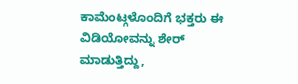ಕಾಮೆಂಟ್ಗಳೊಂದಿಗೆ ಭಕ್ತರು ಈ ವಿಡಿಯೋವನ್ನು ಶೇರ್ ಮಾಡುತ್ತಿದ್ದು,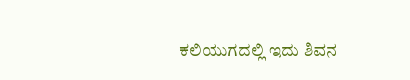ಕಲಿಯುಗದಲ್ಲಿ ಇದು ಶಿವನ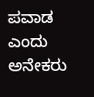ಪವಾಡ ಎಂದು ಅನೇಕರು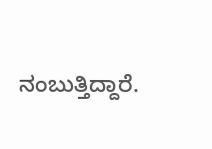ನಂಬುತ್ತಿದ್ದಾರೆ.